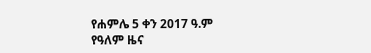የሐምሌ 5 ቀን 2017 ዓ.ም የዓለም ዜና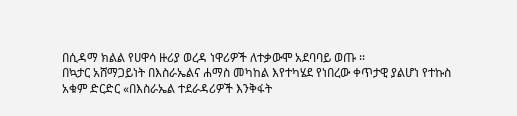በሲዳማ ክልል የሀዋሳ ዙሪያ ወረዳ ነዋሪዎች ለተቃውሞ አደባባይ ወጡ ፡፡
በኳታር አሸማጋይነት በእስራኤልና ሐማስ መካከል እየተካሄደ የነበረው ቀጥታዊ ያልሆነ የተኩስ አቁም ድርድር «በእስራኤል ተደራዳሪዎች እንቅፋት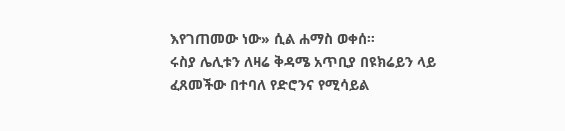እየገጠመው ነው» ሲል ሐማስ ወቀሰ።
ሩስያ ሌሊቱን ለዛሬ ቅዳሜ አጥቢያ በዩክሬይን ላይ ፈጸመችው በተባለ የድሮንና የሚሳይል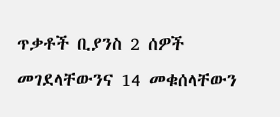ጥቃቶች ቢያንስ 2 ሰዎች መገደላቸውንና 14 መቁሰላቸውን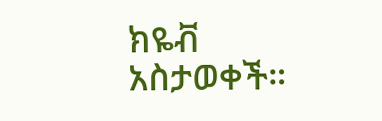ክዬቭ አስታወቀች።